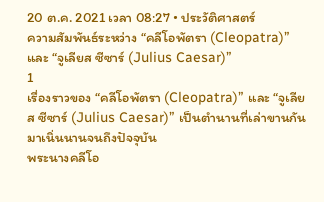20 ต.ค. 2021 เวลา 08:27 • ประวัติศาสตร์
ความสัมพันธ์ระหว่าง “คลีโอพัตรา (Cleopatra)” และ “จูเลียส ซีซาร์ (Julius Caesar)”
1
เรื่องราวของ “คลีโอพัตรา (Cleopatra)” และ “จูเลียส ซีซาร์ (Julius Caesar)” เป็นตำนานที่เล่าขานกันมาเนิ่นนานจนถึงปัจจุบัน
พระนางคลีโอ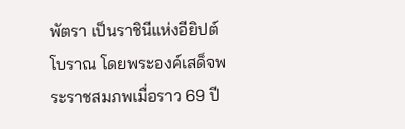พัตรา เป็นราชินีแห่งอียิปต์โบราณ โดยพระองค์เสด็จพระราชสมภพเมื่อราว 69 ปี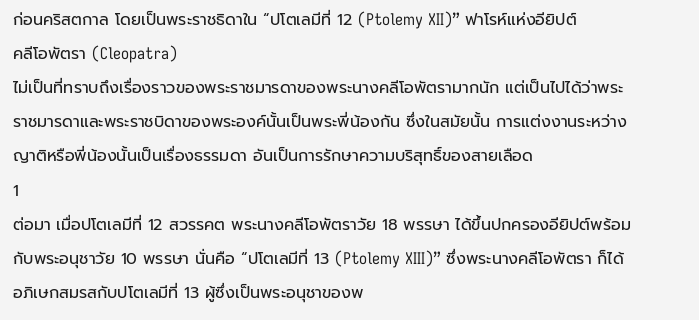ก่อนคริสตกาล โดยเป็นพระราชธิดาใน “ปโตเลมีที่ 12 (Ptolemy XII)” ฟาโรห์แห่งอียิปต์
คลีโอพัตรา (Cleopatra)
ไม่เป็นที่ทราบถึงเรื่องราวของพระราชมารดาของพระนางคลีโอพัตรามากนัก แต่เป็นไปได้ว่าพระราชมารดาและพระราชบิดาของพระองค์นั้นเป็นพระพี่น้องกัน ซึ่งในสมัยนั้น การแต่งงานระหว่างญาติหรือพี่น้องนั้นเป็นเรื่องธรรมดา อันเป็นการรักษาความบริสุทธิ์ของสายเลือด
1
ต่อมา เมื่อปโตเลมีที่ 12 สวรรคต พระนางคลีโอพัตราวัย 18 พรรษา ได้ขึ้นปกครองอียิปต์พร้อมกับพระอนุชาวัย 10 พรรษา นั่นคือ “ปโตเลมีที่ 13 (Ptolemy XIII)” ซึ่งพระนางคลีโอพัตรา ก็ได้อภิเษกสมรสกับปโตเลมีที่ 13 ผู้ซึ่งเป็นพระอนุชาของพ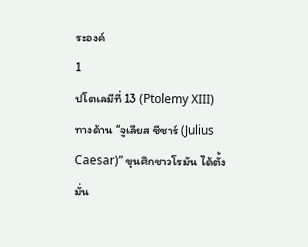ระองค์
1
ปโตเลมีที่ 13 (Ptolemy XIII)
ทางด้าน “จูเลียส ซีซาร์ (Julius Caesar)” ขุนศึกชาวโรมัน ได้ตั้งมั่น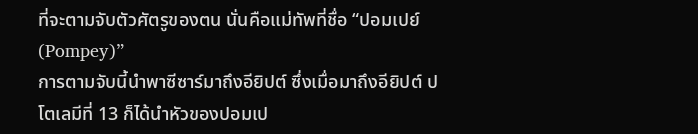ที่จะตามจับตัวศัตรูของตน นั่นคือแม่ทัพที่ชื่อ “ปอมเปย์ (Pompey)”
การตามจับนี้นำพาซีซาร์มาถึงอียิปต์ ซึ่งเมื่อมาถึงอียิปต์ ปโตเลมีที่ 13 ก็ได้นำหัวของปอมเป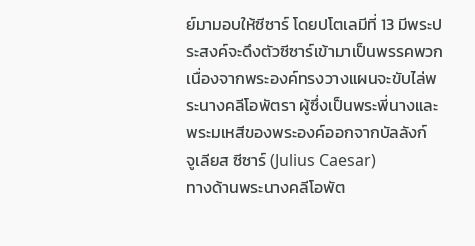ย์มามอบให้ซีซาร์ โดยปโตเลมีที่ 13 มีพระประสงค์จะดึงตัวซีซาร์เข้ามาเป็นพรรคพวก เนื่องจากพระองค์ทรงวางแผนจะขับไล่พระนางคลีโอพัตรา ผู้ซึ่งเป็นพระพี่นางและพระมเหสีของพระองค์ออกจากบัลลังก์
จูเลียส ซีซาร์ (Julius Caesar)
ทางด้านพระนางคลีโอพัต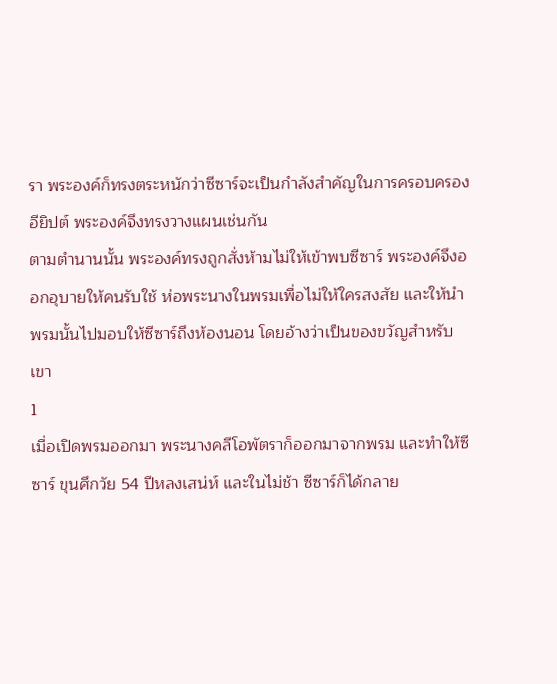รา พระองค์ก็ทรงตระหนักว่าซีซาร์จะเป็นกำลังสำคัญในการครอบครองอียิปต์ พระองค์จึงทรงวางแผนเช่นกัน
ตามตำนานนั้น พระองค์ทรงถูกสั่งห้ามไม่ให้เข้าพบซีซาร์ พระองค์จึงออกอุบายให้คนรับใช้ ห่อพระนางในพรมเพื่อไม่ให้ใครสงสัย และให้นำพรมนั้นไปมอบให้ซีซาร์ถึงห้องนอน โดยอ้างว่าเป็นของขวัญสำหรับเขา
1
เมื่อเปิดพรมออกมา พระนางคลีโอพัตราก็ออกมาจากพรม และทำให้ซีซาร์ ขุนศึกวัย 54 ปีหลงเสน่ห์ และในไม่ช้า ซีซาร์ก็ได้กลาย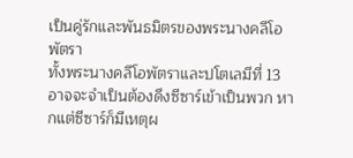เป็นคู่รักและพันธมิตรของพระนางคลีโอพัตรา
ทั้งพระนางคลีโอพัตราและปโตเลมีที่ 13 อาจจะจำเป็นต้องดึงซีซาร์เข้าเป็นพวก หากแต่ซีซาร์ก็มีเหตุผ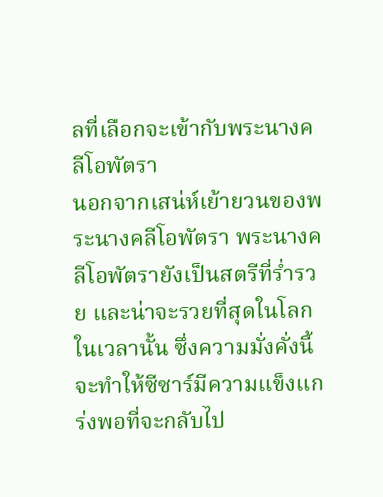ลที่เลือกจะเข้ากับพระนางคลีโอพัตรา
นอกจากเสน่ห์เย้ายวนของพระนางคลีโอพัตรา พระนางคลีโอพัตรายังเป็นสตรีที่ร่ำรวย และน่าจะรวยที่สุดในโลกในเวลานั้น ซึ่งความมั่งคั่งนี้จะทำให้ซีซาร์มีความแข็งแกร่งพอที่จะกลับไป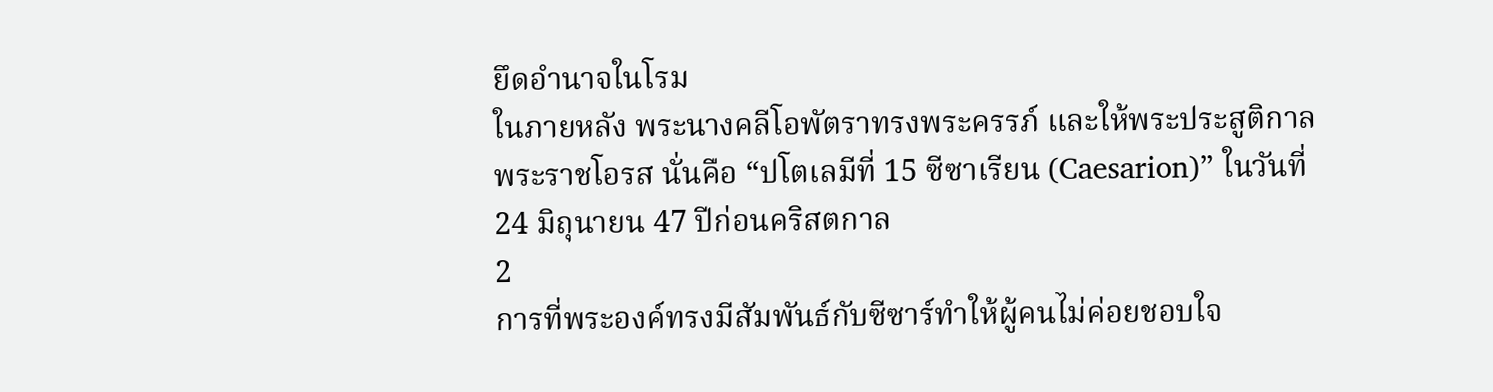ยึดอำนาจในโรม
ในภายหลัง พระนางคลีโอพัตราทรงพระครรภ์ และให้พระประสูติกาลพระราชโอรส นั่นคือ “ปโตเลมีที่ 15 ซีซาเรียน (Caesarion)” ในวันที่ 24 มิถุนายน 47 ปีก่อนคริสตกาล
2
การที่พระองค์ทรงมีสัมพันธ์กับซีซาร์ทำให้ผู้คนไม่ค่อยชอบใจ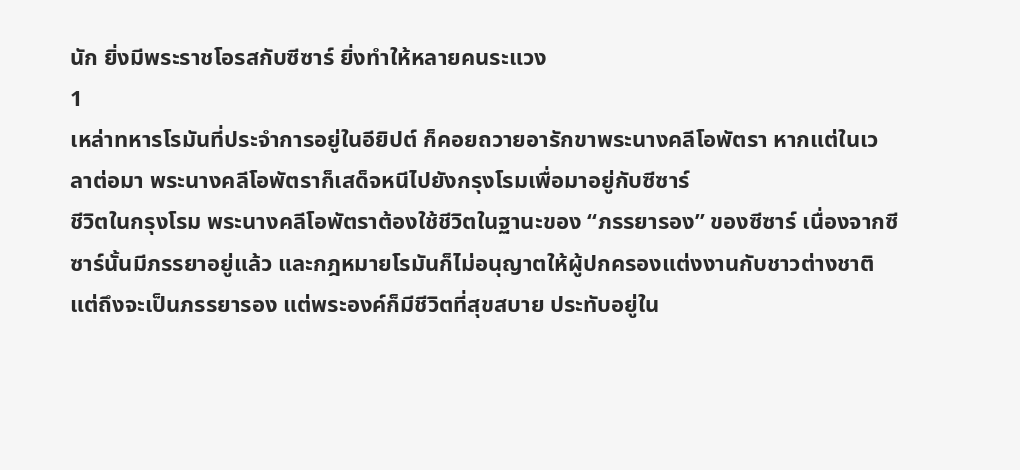นัก ยิ่งมีพระราชโอรสกับซีซาร์ ยิ่งทำให้หลายคนระแวง
1
เหล่าทหารโรมันที่ประจำการอยู่ในอียิปต์ ก็คอยถวายอารักขาพระนางคลีโอพัตรา หากแต่ในเวลาต่อมา พระนางคลีโอพัตราก็เสด็จหนีไปยังกรุงโรมเพื่อมาอยู่กับซีซาร์
ชีวิตในกรุงโรม พระนางคลีโอพัตราต้องใช้ชีวิตในฐานะของ “ภรรยารอง” ของซีซาร์ เนื่องจากซีซาร์นั้นมีภรรยาอยู่แล้ว และกฎหมายโรมันก็ไม่อนุญาตให้ผู้ปกครองแต่งงานกับชาวต่างชาติ
แต่ถึงจะเป็นภรรยารอง แต่พระองค์ก็มีชีวิตที่สุขสบาย ประทับอยู่ใน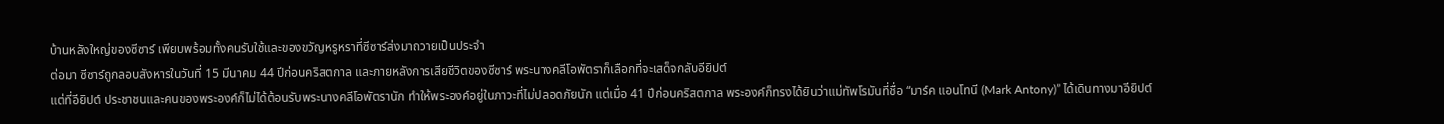บ้านหลังใหญ่ของซีซาร์ เพียบพร้อมทั้งคนรับใช้และของขวัญหรูหราที่ซีซาร์ส่งมาถวายเป็นประจำ
ต่อมา ซีซาร์ถูกลอบสังหารในวันที่ 15 มีนาคม 44 ปีก่อนคริสตกาล และภายหลังการเสียชีวิตของซีซาร์ พระนางคลีโอพัตราก็เลือกที่จะเสด็จกลับอียิปต์
แต่ที่อียิปต์ ประชาชนและคนของพระองค์ก็ไม่ได้ต้อนรับพระนางคลีโอพัตรานัก ทำให้พระองค์อยู่ในภาวะที่ไม่ปลอดภัยนัก แต่เมื่อ 41 ปีก่อนคริสตกาล พระองค์ก็ทรงได้ยินว่าแม่ทัพโรมันที่ชื่อ “มาร์ค แอนโทนี (Mark Antony)” ได้เดินทางมาอียิปต์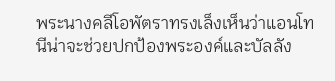พระนางคลีโอพัตราทรงเล็งเห็นว่าแอนโทนีน่าจะช่วยปกป้องพระองค์และบัลลัง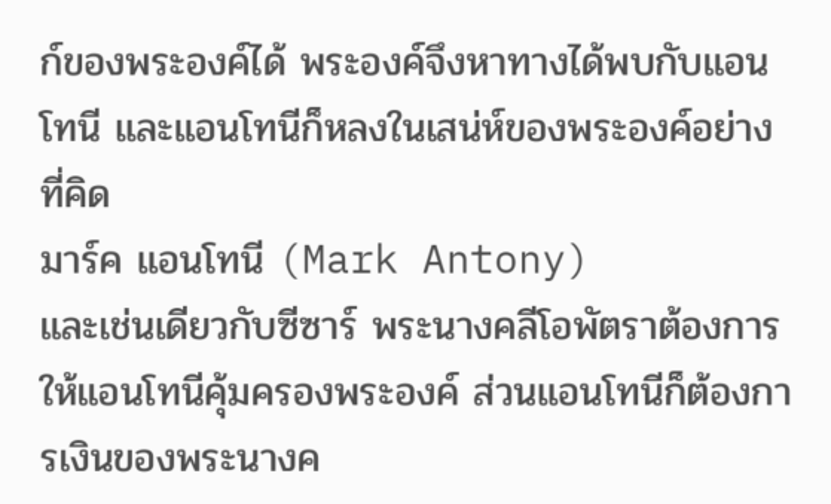ก์ของพระองค์ได้ พระองค์จึงหาทางได้พบกับแอนโทนี และแอนโทนีก็หลงในเสน่ห์ของพระองค์อย่างที่คิด
มาร์ค แอนโทนี (Mark Antony)
และเช่นเดียวกับซีซาร์ พระนางคลีโอพัตราต้องการให้แอนโทนีคุ้มครองพระองค์ ส่วนแอนโทนีก็ต้องการเงินของพระนางค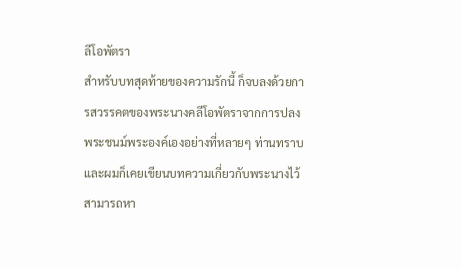ลีโอพัตรา
สำหรับบทสุดท้ายของความรักนี้ ก็จบลงด้วยการสวรรคตของพระนางคลีโอพัตราจากการปลงพระชนม์พระองค์เองอย่างที่หลายๆ ท่านทราบ และผมก็เคยเขียนบทความเกี่ยวกับพระนางไว้ สามารถหา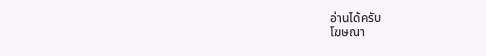อ่านได้ครับ
โฆษณา